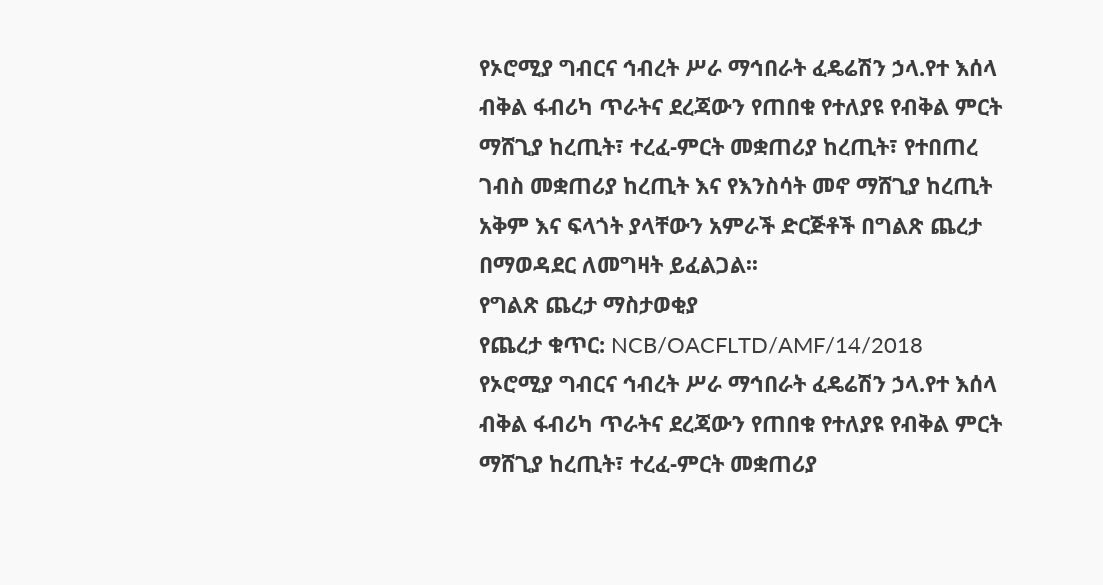የኦሮሚያ ግብርና ኅብረት ሥራ ማኅበራት ፈዴሬሽን ኃላ.የተ እሰላ ብቅል ፋብሪካ ጥራትና ደረጃውን የጠበቁ የተለያዩ የብቅል ምርት ማሸጊያ ከረጢት፣ ተረፈ-ምርት መቋጠሪያ ከረጢት፣ የተበጠረ ገብስ መቋጠሪያ ከረጢት እና የእንስሳት መኖ ማሸጊያ ከረጢት አቅም እና ፍላጎት ያላቸውን አምራች ድርጅቶች በግልጽ ጨረታ በማወዳደር ለመግዛት ይፈልጋል፡፡
የግልጽ ጨረታ ማስታወቂያ
የጨረታ ቁጥር: NCB/OACFLTD/AMF/14/2018
የኦሮሚያ ግብርና ኅብረት ሥራ ማኅበራት ፈዴሬሽን ኃላ.የተ እሰላ ብቅል ፋብሪካ ጥራትና ደረጃውን የጠበቁ የተለያዩ የብቅል ምርት ማሸጊያ ከረጢት፣ ተረፈ-ምርት መቋጠሪያ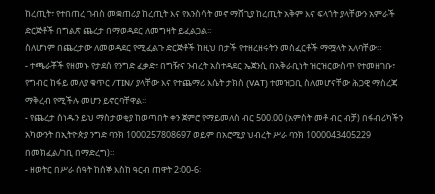ከረጢት፣ የተበጠረ ገብስ መቋጠሪያ ከረጢት እና የእንስሳት መኖ ማሸጊያ ከረጢት አቅም እና ፍላጎት ያላቸውን አምራች ድርጅቶች በግልጽ ጨረታ በማወዳደር ለመግዛት ይፈልጋል፡፡
ስለሆነም በጨረታው ለመወዳደር የሚፈልጉ ድርጅቶች ከዚህ በታች የተዘረዘሩትን መስፈርቶች ማሟላት አለባቸው።
- ተጫራቾች የዘመኑ የታደሰ የንግድ ፈቃድ፣ በግዥና ንብረት አስተዳደር ኤጀንሲ በአቅራቢነት ዝርዝርውስጥ የተመዘገቡ፣ የግብር ከፋይ መለያ ቁጥር /TIN/ ያላቸው እና የተጨማሪ እሴት ታክስ (VAT) ተመዝጋቢ ስለመሆናቸው ሕጋዊ ማስረጃ ማቅረብ የሚችሉ መሆን ይኖርባቸዋል፡፡
- የጨረታ ሰነዱን ይህ ማስታወቂያ ከወጣበት ቀን ጀምሮ የማይመለስ ብር 500.00 (አምስት መቶ ብር ብቻ) በፋብሪካችን አካውንት በኢትዮጵያ ንግድ ባንክ 1000257808697 ወይም በአሮሚያ ህብረት ሥራ ባንክ 1000043405229 በመክፈል/ገቢ በማድረግ)።
- ዘወትር በሥራ ሰዓት ከሰኞ እስከ ዓርብ ጠዋት 2፡00-6፡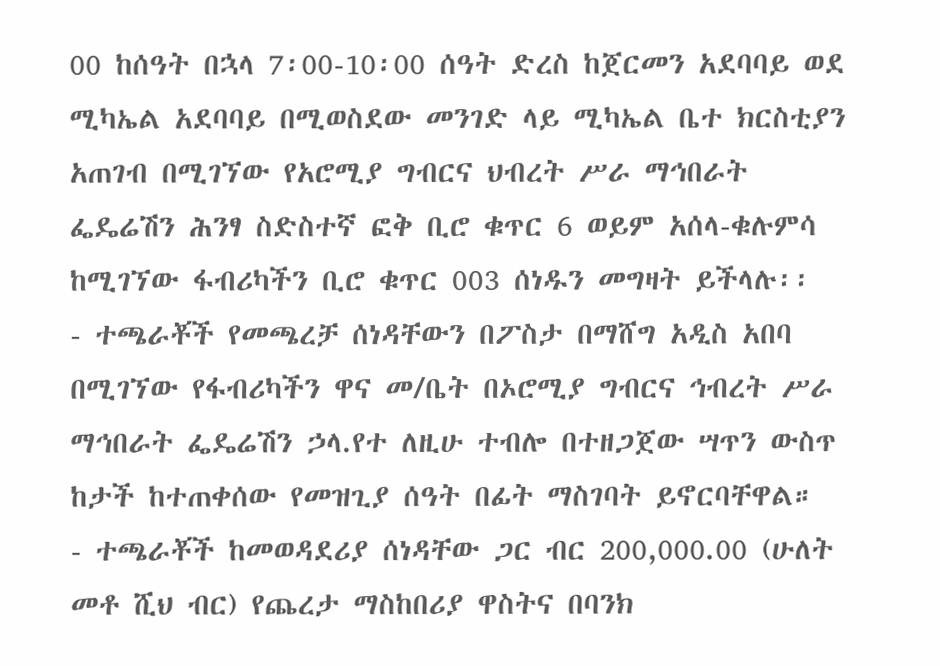00 ከሰዓት በኋላ 7፡00-10፡00 ሰዓት ድረስ ከጀርመን አደባባይ ወደ ሚካኤል አደባባይ በሚወስደው መንገድ ላይ ሚካኤል ቤተ ክርስቲያን አጠገብ በሚገኘው የአሮሚያ ግብርና ህብረት ሥራ ማኅበራት ፌዴሬሽን ሕንፃ ስድስተኛ ፎቅ ቢሮ ቁጥር 6 ወይም አሰላ-ቁሉምሳ ከሚገኘው ፋብሪካችን ቢሮ ቁጥር 003 ሰነዱን መግዛት ይችላሉ፡፡
- ተጫራቾች የመጫረቻ ሰነዳቸውን በፖስታ በማሸግ አዲስ አበባ በሚገኘው የፋብሪካችን ዋና መ/ቤት በኦሮሚያ ግብርና ኅብረት ሥራ ማኅበራት ፌዴሬሽን ኃላ.የተ ለዚሁ ተብሎ በተዘጋጀው ሣጥን ውስጥ ከታች ከተጠቀሰው የመዝጊያ ሰዓት በፊት ማስገባት ይኖርባቸዋል።
- ተጫራቾች ከመወዳደሪያ ሰነዳቸው ጋር ብር 200,000.00 (ሁለት መቶ ሺህ ብር) የጨረታ ማስከበሪያ ዋስትና በባንክ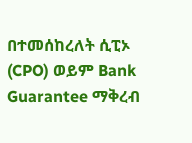በተመሰከረለት ሲፒኦ (CPO) ወይም Bank Guarantee ማቅረብ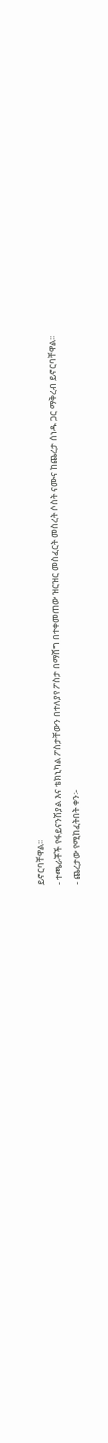ይኖርባቸዋል፡፡
- ተጫራቾች የፋይናንሽያል እና ቴክኒካል ፖስታቸውን በተለያየ ፖስታ በማሸግ በተቀመጠው ዝርዝር መስፈርት መስረት ሶስት ናሙና ከጨረታ ሰነዱ ጋር ማቅረብ ይኖርባቸዋል፡፡
- ጨረታው የሚከፈትበት ቀን፡-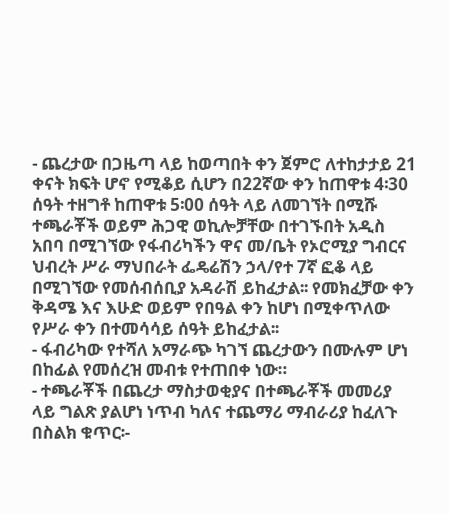- ጨረታው በጋዜጣ ላይ ከወጣበት ቀን ጀምሮ ለተከታታይ 21 ቀናት ክፍት ሆኖ የሚቆይ ሲሆን በ22ኛው ቀን ከጠዋቱ 4፡30 ሰዓት ተዘግቶ ከጠዋቱ 5፡00 ሰዓት ላይ ለመገኘት በሚሹ ተጫራቾች ወይም ሕጋዊ ወኪሎቻቸው በተገኙበት አዲስ አበባ በሚገኘው የፋብሪካችን ዋና መ/ቤት የኦሮሚያ ግብርና ህብረት ሥራ ማህበራት ፌዴሬሽን ኃላ/የተ 7ኛ ፎቆ ላይ በሚገኘው የመሰብሰቢያ አዳራሽ ይከፈታል፡፡ የመክፈቻው ቀን ቅዳሜ እና እሁድ ወይም የበዓል ቀን ከሆነ በሚቀጥለው የሥራ ቀን በተመሳሳይ ሰዓት ይከፈታል፡፡
- ፋብሪካው የተሻለ አማራጭ ካገኘ ጨረታውን በሙሉም ሆነ በከፊል የመሰረዝ መብቱ የተጠበቀ ነው።
- ተጫራቾች በጨረታ ማስታወቂያና በተጫራቾች መመሪያ ላይ ግልጽ ያልሆነ ነጥብ ካለና ተጨማሪ ማብራሪያ ከፈለጉ በስልክ ቁጥር፡-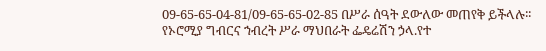09-65-65-04-81/09-65-65-02-85 በሥራ ሰዓት ደውለው መጠየቅ ይችላሉ፡፡
የኦሮሚያ ግብርና ኀብረት ሥራ ማህበራት ፌዴሬሽን ኃላ.የተ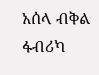አሰላ ብቅል ፋብሪካ